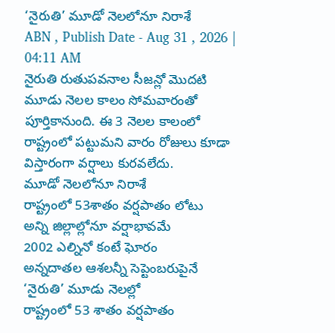‘నైరుతి’ మూడో నెలలోనూ నిరాశే
ABN , Publish Date - Aug 31 , 2026 | 04:11 AM
నైరుతి రుతుపవనాల సీజన్లో మొదటి మూడు నెలల కాలం సోమవారంతో పూర్తికానుంది. ఈ 3 నెలల కాలంలో రాష్ట్రంలో పట్టుమని వారం రోజులు కూడా విస్తారంగా వర్షాలు కురవలేదు.
మూడో నెలలోనూ నిరాశే
రాష్ట్రంలో 53శాతం వర్షపాతం లోటు
అన్ని జిల్లాల్లోనూ వర్షాభావమే
2002 ఎల్నినో కంటే ఘోరం
అన్నదాతల ఆశలన్నీ సెప్టెంబరుపైనే
‘నైరుతి’ మూడు నెలల్లో
రాష్ట్రంలో 53 శాతం వర్షపాతం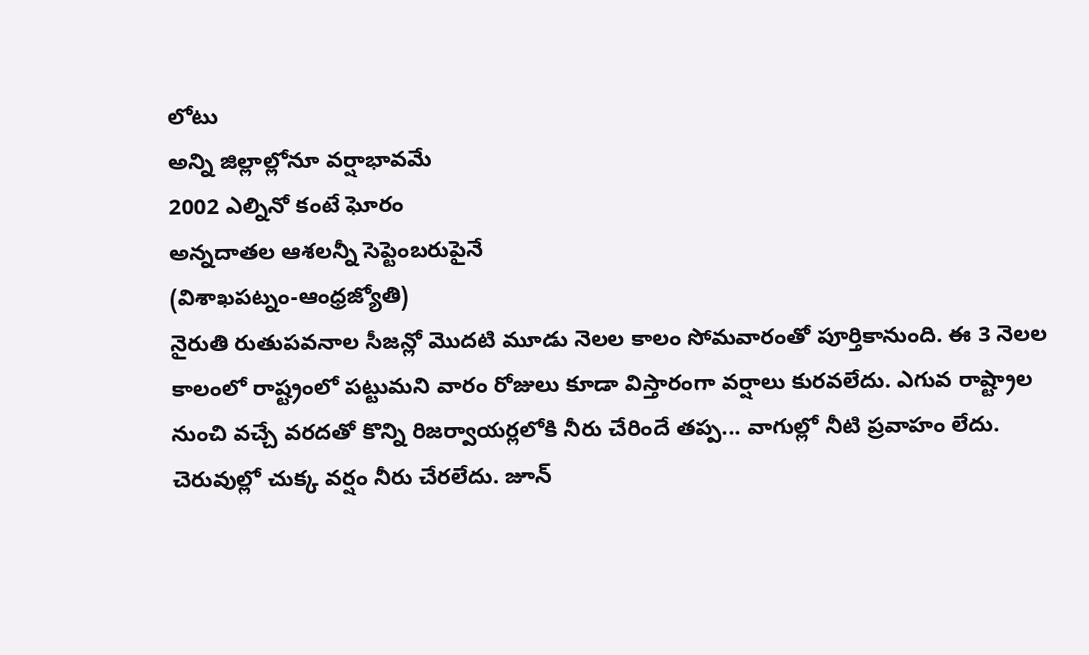లోటు
అన్ని జిల్లాల్లోనూ వర్షాభావమే
2002 ఎల్నినో కంటే ఘోరం
అన్నదాతల ఆశలన్నీ సెప్టెంబరుపైనే
(విశాఖపట్నం-ఆంధ్రజ్యోతి)
నైరుతి రుతుపవనాల సీజన్లో మొదటి మూడు నెలల కాలం సోమవారంతో పూర్తికానుంది. ఈ 3 నెలల కాలంలో రాష్ట్రంలో పట్టుమని వారం రోజులు కూడా విస్తారంగా వర్షాలు కురవలేదు. ఎగువ రాష్ట్రాల నుంచి వచ్చే వరదతో కొన్ని రిజర్వాయర్లలోకి నీరు చేరిందే తప్ప... వాగుల్లో నీటి ప్రవాహం లేదు. చెరువుల్లో చుక్క వర్షం నీరు చేరలేదు. జూన్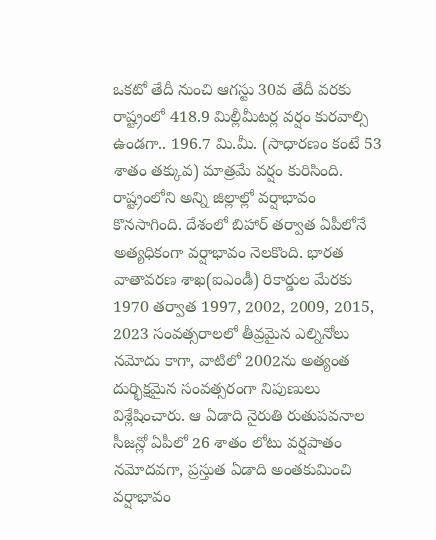ఒకటో తేదీ నుంచి ఆగస్టు 30వ తేదీ వరకు రాష్ట్రంలో 418.9 మిల్లీమీటర్ల వర్షం కురవాల్సి ఉండగా.. 196.7 మి.మీ. (సాధారణం కంటే 53 శాతం తక్కువ) మాత్రమే వర్షం కురిసింది. రాష్ట్రంలోని అన్ని జిల్లాల్లో వర్షాభావం కొనసాగింది. దేశంలో బిహార్ తర్వాత ఏపీలోనే అత్యధికంగా వర్షాభావం నెలకొంది. భారత వాతావరణ శాఖ(ఐఎండీ) రికార్డుల మేరకు 1970 తర్వాత 1997, 2002, 2009, 2015, 2023 సంవత్సరాలలో తీవ్రమైన ఎల్నినోలు నమోదు కాగా, వాటిలో 2002ను అత్యంత దుర్భిక్షమైన సంవత్సరంగా నిపుణులు విశ్లేషించారు. ఆ ఏడాది నైరుతి రుతుపవనాల సీజన్లో ఏపీలో 26 శాతం లోటు వర్షపాతం నమోదవగా, ప్రస్తుత ఏడాది అంతకుమించి వర్షాభావం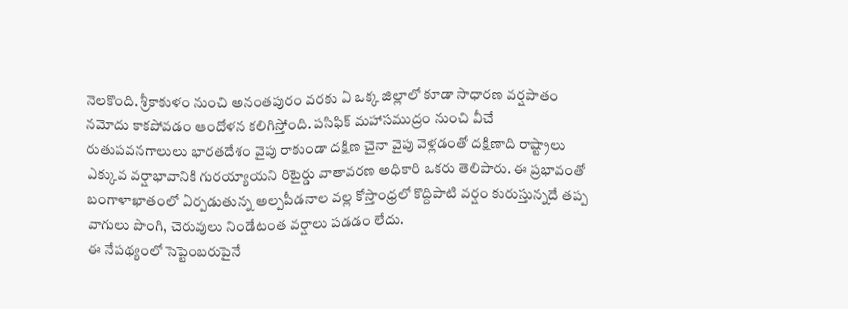నెలకొంది. శ్రీకాకుళం నుంచి అనంతపురం వరకు ఏ ఒక్క జిల్లాలో కూడా సాధారణ వర్షపాతం నమోదు కాకపోవడం ఆందోళన కలిగిస్తోంది. పసిఫిక్ మహాసముద్రం నుంచి వీచే రుతుపవనగాలులు భారతదేశం వైపు రాకుండా దక్షిణ చైనా వైపు వెళ్లడంతో దక్షిణాది రాష్ట్రాలు ఎక్కువ వర్షాభావానికి గురయ్యాయని రిటైర్డు వాతావరణ అధికారి ఒకరు తెలిపారు. ఈ ప్రభావంతో బంగాళాఖాతంలో ఏర్పడుతున్న అల్పపీడనాల వల్ల కోస్తాంధ్రలో కొద్దిపాటి వర్షం కురుస్తున్నదే తప్ప వాగులు పొంగి, చెరువులు నిండేటంత వర్షాలు పడడం లేదు.
ఈ నేపథ్యంలో సెప్టెంబరుపైనే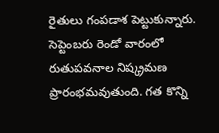రైతులు గంపడాశ పెట్టుకున్నారు. సెప్టెంబరు రెండో వారంలో రుతుపవనాల నిష్క్రమణ ప్రారంభమవుతుంది. గత కొన్ని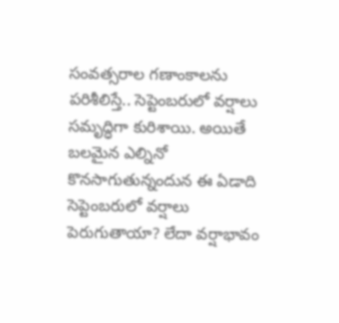సంవత్సరాల గణాంకాలను పరిశీలిస్తే.. సెప్టెంబరులో వర్షాలు సమృద్ధిగా కురిశాయి. అయితే బలమైన ఎల్నినో కొనసాగుతున్నందున ఈ ఏడాది సెప్టెంబరులో వర్షాలు పెరుగుతాయా? లేదా వర్షాభావం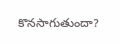కొనసాగుతుందా?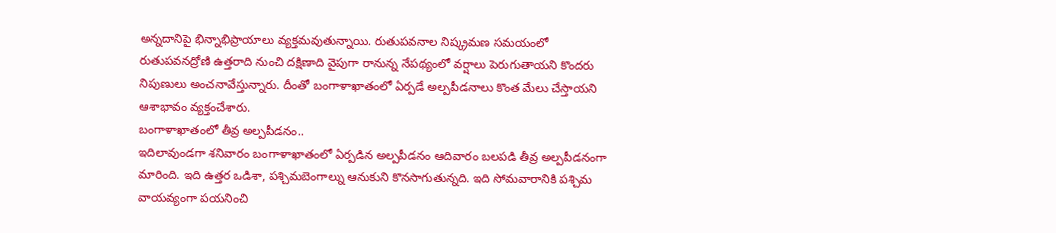అన్నదానిపై భిన్నాభిప్రాయాలు వ్యక్తమవుతున్నాయి. రుతుపవనాల నిష్క్రమణ సమయంలో రుతుపవనద్రోణి ఉత్తరాది నుంచి దక్షిణాది వైపుగా రానున్న నేపథ్యంలో వర్షాలు పెరుగుతాయని కొందరు నిపుణులు అంచనావేస్తున్నారు. దీంతో బంగాళాఖాతంలో ఏర్పడే అల్పపీడనాలు కొంత మేలు చేస్తాయని ఆశాభావం వ్యక్తంచేశారు.
బంగాళాఖాతంలో తీవ్ర అల్పపీడనం..
ఇదిలావుండగా శనివారం బంగాళాఖాతంలో ఏర్పడిన అల్పపీడనం ఆదివారం బలపడి తీవ్ర అల్పపీడనంగా మారింది. ఇది ఉత్తర ఒడిశా, పశ్చిమబెంగాల్ను ఆనుకుని కొనసాగుతున్నది. ఇది సోమవారానికి పశ్చిమ వాయవ్యంగా పయనించి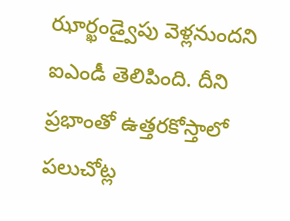ఝార్ఖండ్వైపు వెళ్లనుందని ఐఎండీ తెలిపింది. దీని ప్రభాంతో ఉత్తరకోస్తాలో పలుచోట్ల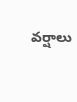వర్షాలు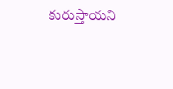కురుస్తాయని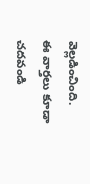వెల్లడించింది.
ఈ వార్తలు కూడా చదవండి